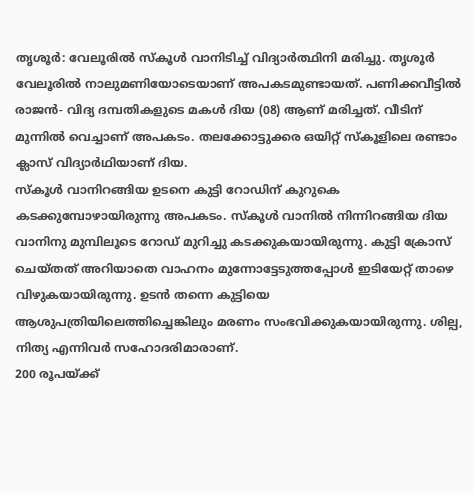തൃശൂർ: വേലൂരിൽ സ്കൂൾ വാനിടിച്ച് വിദ്യാർത്ഥിനി മരിച്ചു. തൃശൂർ വേലൂരിൽ നാലുമണിയോടെയാണ് അപകടമുണ്ടായത്. പണിക്കവീട്ടിൽ രാജൻ- വിദ്യ ദമ്പതികളുടെ മകൾ ദിയ (08) ആണ് മരിച്ചത്. വീടിന് മുന്നിൽ വെച്ചാണ് അപകടം. തലക്കോട്ടുക്കര ഒയിറ്റ് സ്കൂളിലെ രണ്ടാം ക്ലാസ് വിദ്യാർഥിയാണ് ദിയ.
സ്കൂൾ വാനിറങ്ങിയ ഉടനെ കുട്ടി റോഡിന് കുറുകെ കടക്കുമ്പോഴായിരുന്നു അപകടം. സ്കൂൾ വാനിൽ നിന്നിറങ്ങിയ ദിയ വാനിനു മുമ്പിലൂടെ റോഡ് മുറിച്ചു കടക്കുകയായിരുന്നു. കുട്ടി ക്രോസ് ചെയ്തത് അറിയാതെ വാഹനം മുന്നോട്ടേടുത്തപ്പോൾ ഇടിയേറ്റ് താഴെ വിഴുകയായിരുന്നു. ഉടൻ തന്നെ കുട്ടിയെ ആശുപത്രിയിലെത്തിച്ചെങ്കിലും മരണം സംഭവിക്കുകയായിരുന്നു. ശില്പ, നിത്യ എന്നിവർ സഹോദരിമാരാണ്.
200 രൂപയ്ക്ക്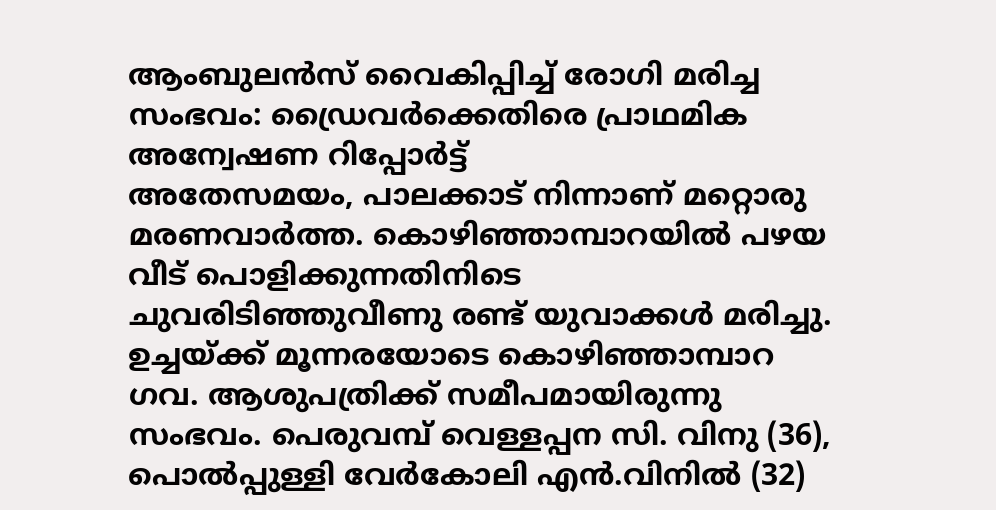ആംബുലൻസ് വൈകിപ്പിച്ച് രോഗി മരിച്ച സംഭവം: ഡ്രൈവർക്കെതിരെ പ്രാഥമിക അന്വേഷണ റിപ്പോർട്ട്
അതേസമയം, പാലക്കാട് നിന്നാണ് മറ്റൊരു മരണവാർത്ത. കൊഴിഞ്ഞാമ്പാറയിൽ പഴയ വീട് പൊളിക്കുന്നതിനിടെ ചുവരിടിഞ്ഞുവീണു രണ്ട് യുവാക്കൾ മരിച്ചു. ഉച്ചയ്ക്ക് മൂന്നരയോടെ കൊഴിഞ്ഞാമ്പാറ ഗവ. ആശുപത്രിക്ക് സമീപമായിരുന്നു സംഭവം. പെരുവമ്പ് വെള്ളപ്പന സി. വിനു (36), പൊൽപ്പുള്ളി വേർകോലി എൻ.വിനിൽ (32)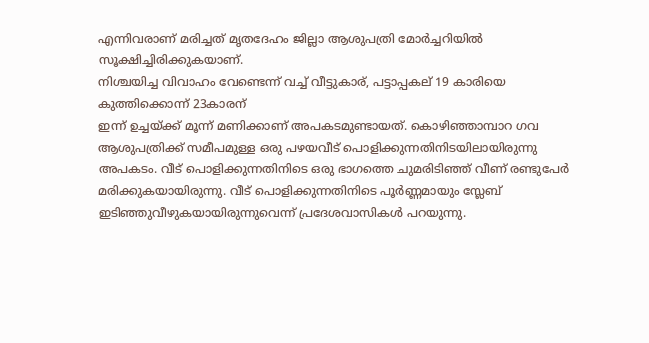എന്നിവരാണ് മരിച്ചത് മൃതദേഹം ജില്ലാ ആശുപത്രി മോർച്ചറിയിൽ സൂക്ഷിച്ചിരിക്കുകയാണ്.
നിശ്ചയിച്ച വിവാഹം വേണ്ടെന്ന് വച്ച് വീട്ടുകാര്, പട്ടാപ്പകല് 19 കാരിയെ കുത്തിക്കൊന്ന് 23കാരന്
ഇന്ന് ഉച്ചയ്ക്ക് മൂന്ന് മണിക്കാണ് അപകടമുണ്ടായത്. കൊഴിഞ്ഞാമ്പാറ ഗവ ആശുപത്രിക്ക് സമീപമുള്ള ഒരു പഴയവീട് പൊളിക്കുന്നതിനിടയിലായിരുന്നു അപകടം. വീട് പൊളിക്കുന്നതിനിടെ ഒരു ഭാഗത്തെ ചുമരിടിഞ്ഞ് വീണ് രണ്ടുപേർ മരിക്കുകയായിരുന്നു. വീട് പൊളിക്കുന്നതിനിടെ പൂർണ്ണമായും സ്ലേബ് ഇടിഞ്ഞുവീഴുകയായിരുന്നുവെന്ന് പ്രദേശവാസികൾ പറയുന്നു.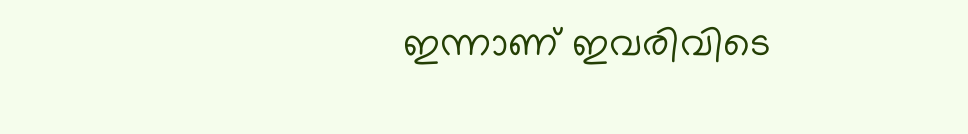ഇന്നാണ് ഇവരിവിടെ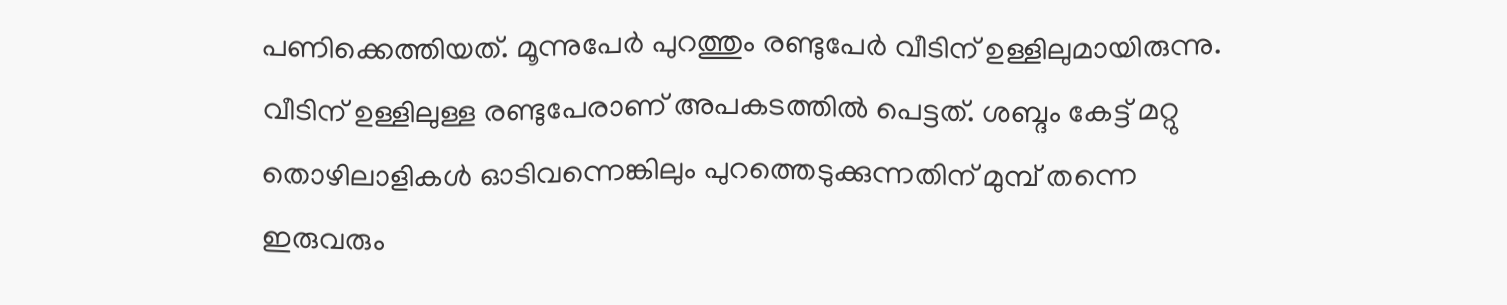പണിക്കെത്തിയത്. മൂന്നുപേർ പുറത്തും രണ്ടുപേർ വീടിന് ഉള്ളിലുമായിരുന്നു. വീടിന് ഉള്ളിലുള്ള രണ്ടുപേരാണ് അപകടത്തിൽ പെട്ടത്. ശബ്ദം കേട്ട് മറ്റു തൊഴിലാളികൾ ഓടിവന്നെങ്കിലും പുറത്തെടുക്കുന്നതിന് മുമ്പ് തന്നെ ഇരുവരും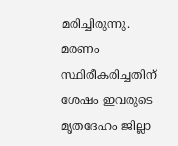മരിച്ചിരുന്നു. മരണം സ്ഥിരീകരിച്ചതിന് ശേഷം ഇവരുടെ മൃതദേഹം ജില്ലാ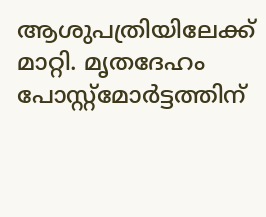ആശുപത്രിയിലേക്ക് മാറ്റി. മൃതദേഹം പോസ്റ്റ്മോർട്ടത്തിന്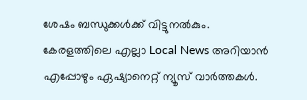ശേഷം ബന്ധുക്കൾക്ക് വിട്ടുനൽകും.
കേരളത്തിലെ എല്ലാ Local News അറിയാൻ എപ്പോഴും ഏഷ്യാനെറ്റ് ന്യൂസ് വാർത്തകൾ.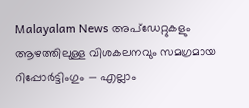Malayalam News അപ്ഡേറ്റുകളും ആഴത്തിലുള്ള വിശകലനവും സമഗ്രമായ റിപ്പോർട്ടിംഗും — എല്ലാം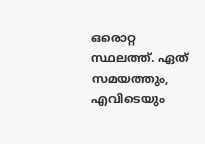ഒരൊറ്റ സ്ഥലത്ത്. ഏത് സമയത്തും, എവിടെയും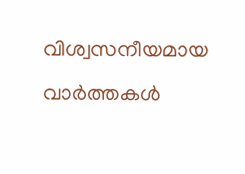വിശ്വസനീയമായ വാർത്തകൾ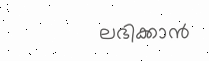ലഭിക്കാൻ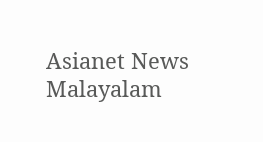Asianet News Malayalam